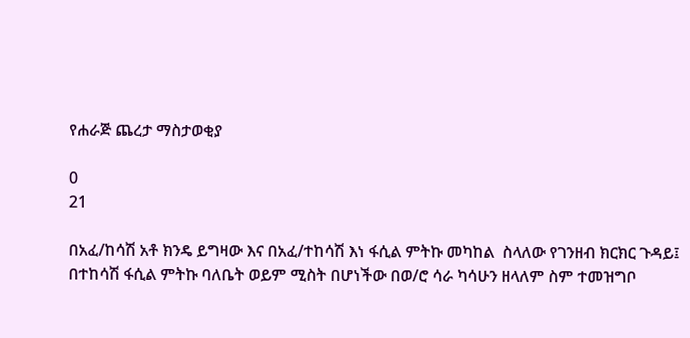የሐራጅ ጨረታ ማስታወቂያ

0
21

በአፈ/ከሳሽ አቶ ክንዴ ይግዛው እና በአፈ/ተከሳሽ እነ ፋሲል ምትኩ መካከል  ስላለው የገንዘብ ክርክር ጉዳይ፤ በተከሳሽ ፋሲል ምትኩ ባለቤት ወይም ሚስት በሆነችው በወ/ሮ ሳራ ካሳሁን ዘላለም ስም ተመዝግቦ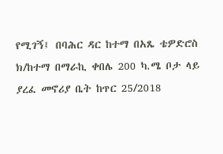የሚገኝ፤ በባሕር ዳር ከተማ በአጼ ቴዎድሮስ ክ/ከተማ በማራኪ ቀበሌ 200 ካ.ሜ ቦታ ላይ ያረፈ መኖሪያ ቤት ከጥር 25/2018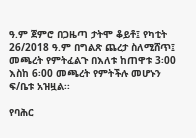ዓ.ም ጀምሮ በጋዜጣ ታትሞ ቆይቶ፤ የካቲት 26/2018 ዓ.ም በግልጽ ጨረታ ስለሚሸጥ፤ መጫረት የምትፈልጉ በእለቱ ከጠዋቱ 3፡00 እስከ 6፡00 መጫረት የምትችሉ መሆኑን ፍ/ቤቱ አዝዟል፡፡

የባሕር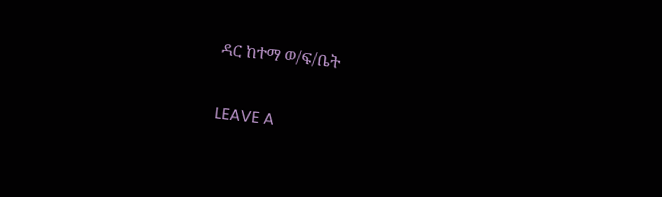ዳር ከተማ ወ/ፍ/ቤት

LEAVE A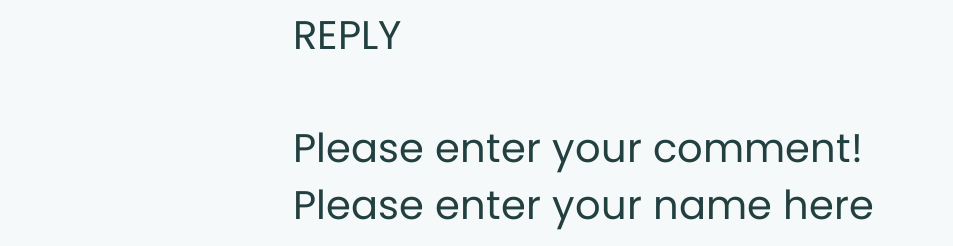REPLY

Please enter your comment!
Please enter your name here